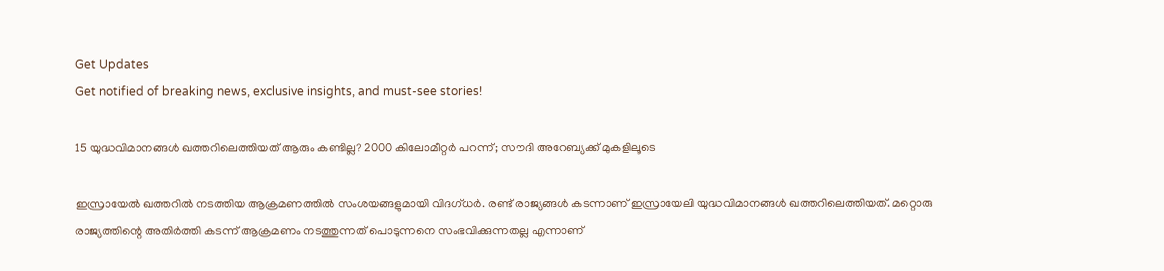Get Updates
Get notified of breaking news, exclusive insights, and must-see stories!

15 യുദ്ധവിമാനങ്ങള്‍ ഖത്തറിലെത്തിയത് ആരും കണ്ടില്ല? 2000 കിലോമീറ്റര്‍ പറന്ന്; സൗദി അറേബ്യക്ക് മുകളിലൂടെ

ഇസ്രായേല്‍ ഖത്തറില്‍ നടത്തിയ ആക്രമണത്തില്‍ സംശയങ്ങളുമായി വിദഗ്ധര്‍. രണ്ട് രാജ്യങ്ങള്‍ കടന്നാണ് ഇസ്രായേലി യുദ്ധവിമാനങ്ങള്‍ ഖത്തറിലെത്തിയത്. മറ്റൊരു രാജ്യത്തിന്റെ അതിര്‍ത്തി കടന്ന് ആക്രമണം നടത്തുന്നത് പൊടുന്നനെ സംഭവിക്കുന്നതല്ല എന്നാണ്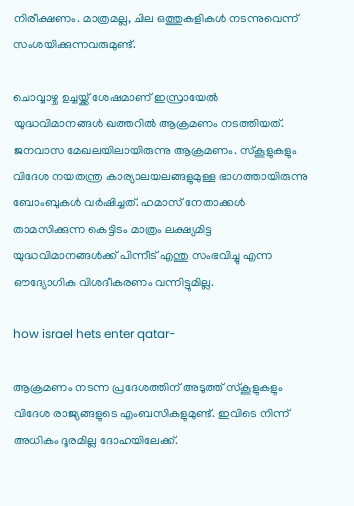നിരീക്ഷണം. മാത്രമല്ല, ചില ഒത്തുകളികള്‍ നടന്നുവെന്ന് സംശയിക്കുന്നവരുമുണ്ട്.

ചൊവ്വാഴ്ച ഉച്ചയ്ക്ക് ശേഷമാണ് ഇസ്രായേല്‍ യുദ്ധവിമാനങ്ങള്‍ ഖത്തറില്‍ ആക്രമണം നടത്തിയത്. ജനവാസ മേഖലയിലായിരുന്നു ആക്രമണം. സ്‌കൂളുകളും വിദേശ നയതന്ത്ര കാര്യാലയലങ്ങളുമുള്ള ഭാഗത്തായിരുന്നു ബോംബുകള്‍ വര്‍ഷിച്ചത്. ഹമാസ് നേതാക്കള്‍ താമസിക്കുന്ന കെട്ടിടം മാത്രം ലക്ഷ്യമിട്ട യുദ്ധവിമാനങ്ങള്‍ക്ക് പിന്നീട് എന്തു സംഭവിച്ചു എന്ന ഔദ്യോഗിക വിശദീകരണം വന്നിട്ടുമില്ല.

how israel hets enter qatar-

ആക്രമണം നടന്ന പ്രദേശത്തിന് അടുത്ത് സ്‌കൂളുകളും വിദേശ രാജ്യങ്ങളുടെ എംബസികളുമുണ്ട്. ഇവിടെ നിന്ന് അധികം ദൂരമില്ല ദോഹയിലേക്ക്.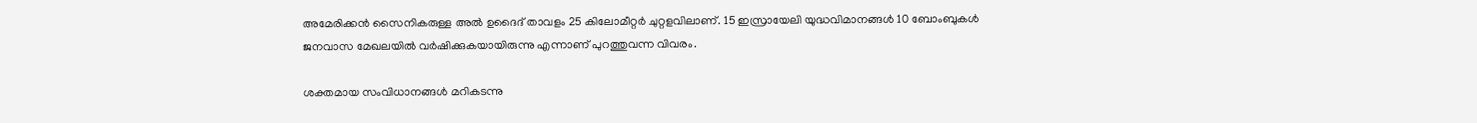അമേരിക്കന്‍ സൈനികരുള്ള അല്‍ ഉദൈദ് താവളം 25 കിലോമീറ്റര്‍ ചുറ്റളവിലാണ്. 15 ഇസ്രായേലി യുദ്ധവിമാനങ്ങള്‍ 10 ബോംബുകള്‍ ജനവാസ മേഖലയില്‍ വര്‍ഷിക്കുകയായിരുന്നു എന്നാണ് പുറത്തുവന്ന വിവരം.

ശക്തമായ സംവിധാനങ്ങള്‍ മറികടന്നു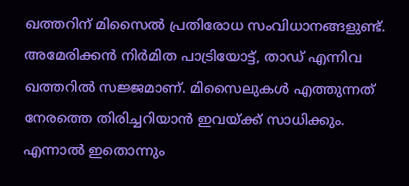ഖത്തറിന് മിസൈല്‍ പ്രതിരോധ സംവിധാനങ്ങളുണ്ട്. അമേരിക്കന്‍ നിര്‍മിത പാട്രിയോട്ട്, താഡ് എന്നിവ ഖത്തറില്‍ സജ്ജമാണ്. മിസൈലുകള്‍ എത്തുന്നത് നേരത്തെ തിരിച്ചറിയാന്‍ ഇവയ്ക്ക് സാധിക്കും. എന്നാല്‍ ഇതൊന്നും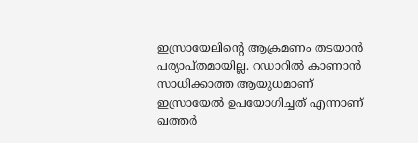ഇസ്രായേലിന്റെ ആക്രമണം തടയാന്‍ പര്യാപ്തമായില്ല. റഡാറില്‍ കാണാന്‍ സാധിക്കാത്ത ആയുധമാണ് ഇസ്രായേല്‍ ഉപയോഗിച്ചത് എന്നാണ് ഖത്തര്‍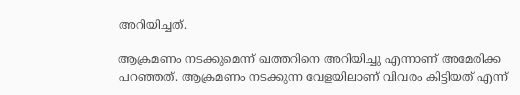അറിയിച്ചത്.

ആക്രമണം നടക്കുമെന്ന് ഖത്തറിനെ അറിയിച്ചു എന്നാണ് അമേരിക്ക പറഞ്ഞത്. ആക്രമണം നടക്കുന്ന വേളയിലാണ് വിവരം കിട്ടിയത് എന്ന്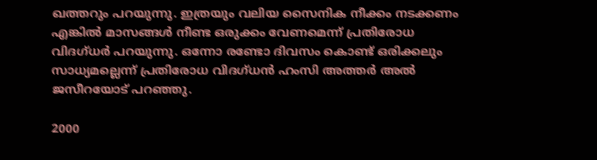ഖത്തറും പറയുന്നു. ഇത്രയും വലിയ സൈനിക നീക്കം നടക്കണം എങ്കില്‍ മാസങ്ങള്‍ നീണ്ട ഒരുക്കം വേണമെന്ന് പ്രതിരോധ വിദഗ്ധര്‍ പറയുന്നു. ഒന്നോ രണ്ടോ ദിവസം കൊണ്ട് ഒരിക്കലും സാധ്യമല്ലെന്ന് പ്രതിരോധ വിദഗ്ധന്‍ ഹംസി അത്തര്‍ അല്‍ ജസീറയോട് പറഞ്ഞു.

2000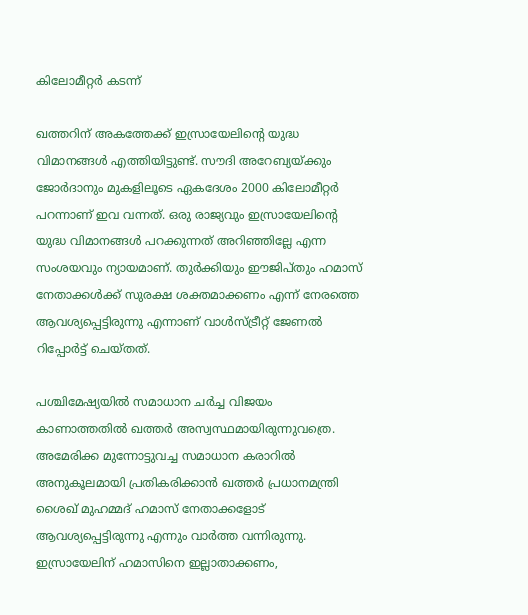കിലോമീറ്റര്‍ കടന്ന്

ഖത്തറിന് അകത്തേക്ക് ഇസ്രായേലിന്റെ യുദ്ധ വിമാനങ്ങള്‍ എത്തിയിട്ടുണ്ട്. സൗദി അറേബ്യയ്ക്കും ജോര്‍ദാനും മുകളിലൂടെ ഏകദേശം 2000 കിലോമീറ്റര്‍ പറന്നാണ് ഇവ വന്നത്. ഒരു രാജ്യവും ഇസ്രായേലിന്റെ യുദ്ധ വിമാനങ്ങള്‍ പറക്കുന്നത് അറിഞ്ഞില്ലേ എന്ന സംശയവും ന്യായമാണ്. തുര്‍ക്കിയും ഈജിപ്തും ഹമാസ് നേതാക്കള്‍ക്ക് സുരക്ഷ ശക്തമാക്കണം എന്ന് നേരത്തെ ആവശ്യപ്പെട്ടിരുന്നു എന്നാണ് വാള്‍സ്ട്രീറ്റ് ജേണല്‍ റിപ്പോര്‍ട്ട് ചെയ്തത്.

പശ്ചിമേഷ്യയില്‍ സമാധാന ചര്‍ച്ച വിജയം കാണാത്തതില്‍ ഖത്തര്‍ അസ്വസ്ഥമായിരുന്നുവത്രെ. അമേരിക്ക മുന്നോട്ടുവച്ച സമാധാന കരാറില്‍ അനുകൂലമായി പ്രതികരിക്കാന്‍ ഖത്തര്‍ പ്രധാനമന്ത്രി ശൈഖ് മുഹമ്മദ് ഹമാസ് നേതാക്കളോട് ആവശ്യപ്പെട്ടിരുന്നു എന്നും വാര്‍ത്ത വന്നിരുന്നു. ഇസ്രായേലിന് ഹമാസിനെ ഇല്ലാതാക്കണം,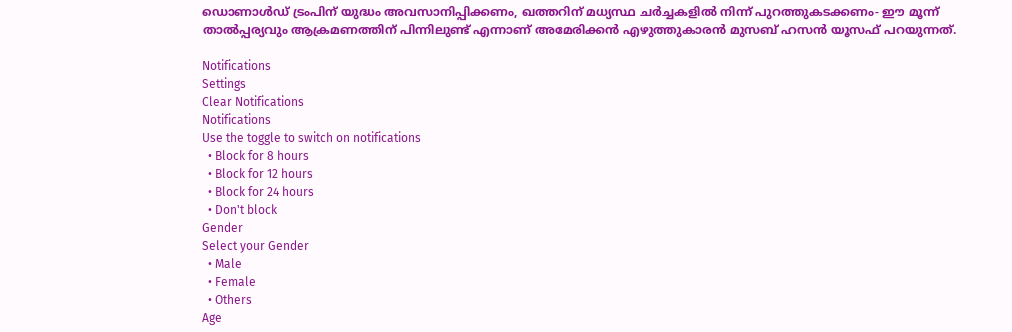ഡൊണാള്‍ഡ് ട്രംപിന് യുദ്ധം അവസാനിപ്പിക്കണം, ഖത്തറിന് മധ്യസ്ഥ ചര്‍ച്ചകളില്‍ നിന്ന് പുറത്തുകടക്കണം- ഈ മൂന്ന് താല്‍പ്പര്യവും ആക്രമണത്തിന് പിന്നിലുണ്ട് എന്നാണ് അമേരിക്കന്‍ എഴുത്തുകാരന്‍ മുസബ് ഹസന്‍ യൂസഫ് പറയുന്നത്.

Notifications
Settings
Clear Notifications
Notifications
Use the toggle to switch on notifications
  • Block for 8 hours
  • Block for 12 hours
  • Block for 24 hours
  • Don't block
Gender
Select your Gender
  • Male
  • Female
  • Others
Age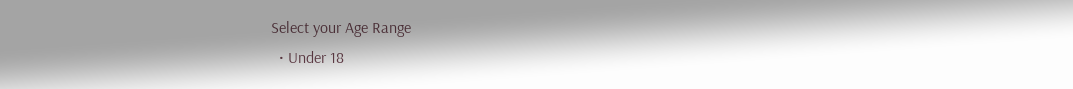Select your Age Range
  • Under 18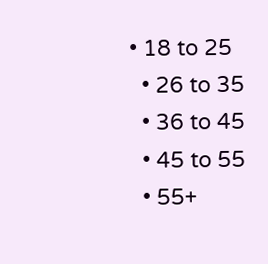• 18 to 25
  • 26 to 35
  • 36 to 45
  • 45 to 55
  • 55+